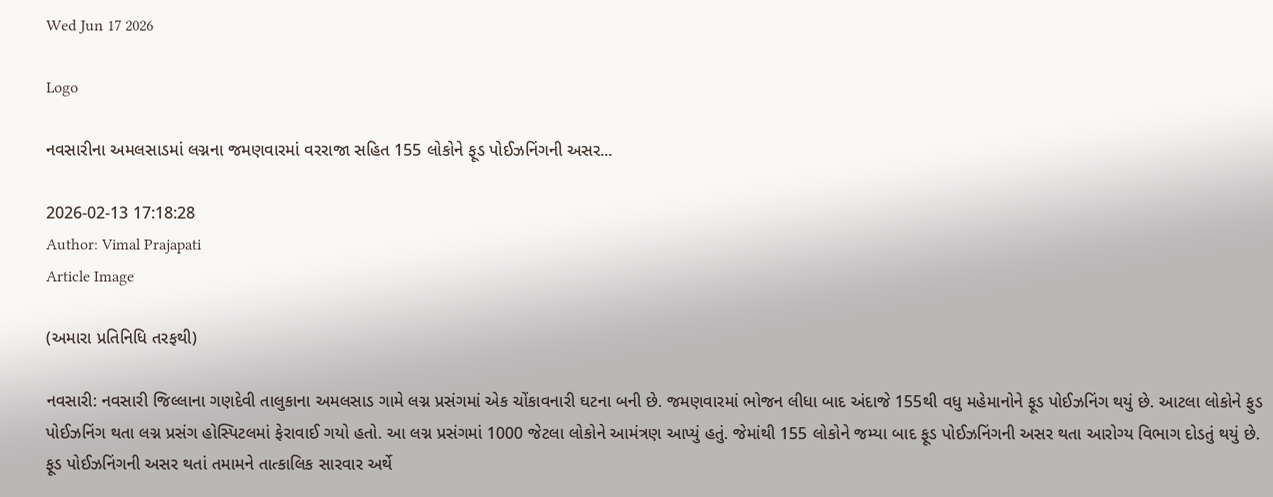Wed Jun 17 2026

Logo

નવસારીના અમલસાડમાં લગ્નના જમણવારમાં વરરાજા સહિત 155 લોકોને ફૂડ પોઈઝનિંગની અસર...

2026-02-13 17:18:28
Author: Vimal Prajapati
Article Image

(અમારા પ્રતિનિધિ તરફથી)

નવસારી: નવસારી જિલ્લાના ગણદેવી તાલુકાના અમલસાડ ગામે લગ્ન પ્રસંગમાં એક ચોંકાવનારી ઘટના બની છે. જમણવારમાં ભોજન લીધા બાદ અંદાજે 155થી વધુ મહેમાનોને ફૂડ પોઈઝનિંગ થયું છે. આટલા લોકોને ફુડ પોઈઝનિંગ થતા લગ્ન પ્રસંગ હોસ્પિટલમાં ફેરાવાઈ ગયો હતો. આ લગ્ન પ્રસંગમાં 1000 જેટલા લોકોને આમંત્રણ આપ્યું હતું. જેમાંથી 155 લોકોને જમ્યા બાદ ફૂડ પોઈઝનિંગની અસર થતા આરોગ્ય વિભાગ દોડતું થયું છે. ફૂડ પોઈઝનિંગની અસર થતાં તમામને તાત્કાલિક સારવાર અર્થે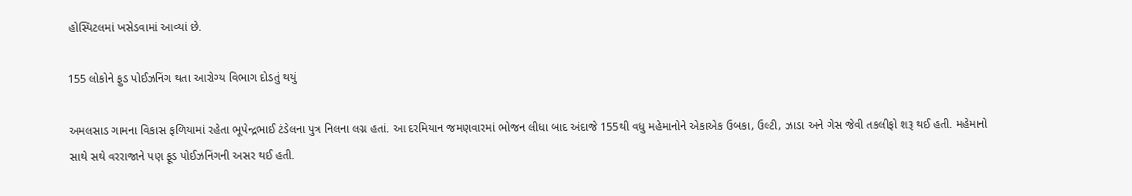હોસ્પિટલમાં ખસેડવામાં આવ્યાં છે.

155 લોકોને ફુડ પોઈઝનિંગ થતા આરોગ્ય વિભાગ દોડતું થયું

અમલસાડ ગામના વિકાસ ફળિયામાં રહેતા ભૂપેન્દ્રભાઈ ટંડેલના પુત્ર નિલના લગ્ન હતાં. આ દરમિયાન જમણવારમાં ભોજન લીધા બાદ અંદાજે 155થી વધુ મહેમાનોને એકાએક ઉબકા, ઉલ્ટી, ઝાડા અને ગેસ જેવી તકલીફો શરૂ થઈ હતી. મહેમાનો સાથે સથે વરરાજાને પણ ફૂડ પોઈઝનિંગની અસર થઈ હતી.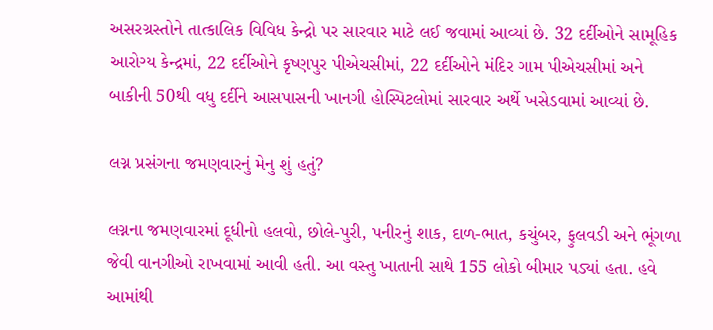અસરગ્રસ્તોને તાત્કાલિક વિવિધ કેન્દ્રો પર સારવાર માટે લઈ જવામાં આવ્યાં છે. 32 દર્દીઓને સામૂહિક આરોગ્ય કેન્દ્રમાં, 22 દર્દીઓને કૃષ્ણપુર પીએચસીમાં, 22 દર્દીઓને મંદિર ગામ પીએચસીમાં અને બાકીની 50થી વધુ દર્દીને આસપાસની ખાનગી હોસ્પિટલોમાં સારવાર અર્થે ખસેડવામાં આવ્યાં છે.

લગ્ન પ્રસંગના જમણવારનું મેનુ શું હતું?

લગ્નના જમણવારમાં દૂધીનો હલવો, છોલે-પુરી, પનીરનું શાક, દાળ-ભાત, કચુંબર, ફુલવડી અને ભૂંગળા જેવી વાનગીઓ રાખવામાં આવી હતી. આ વસ્તુ ખાતાની સાથે 155 લોકો બીમાર પડ્યાં હતા. હવે આમાંથી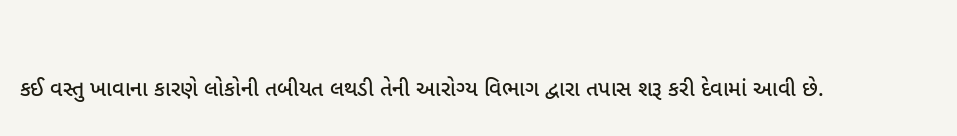કઈ વસ્તુ ખાવાના કારણે લોકોની તબીયત લથડી તેની આરોગ્ય વિભાગ દ્વારા તપાસ શરૂ કરી દેવામાં આવી છે.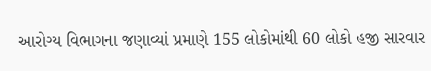આરોગ્ય વિભાગના જણાવ્યાં પ્રમાણે 155 લોકોમાંથી 60 લોકો હજી સારવાર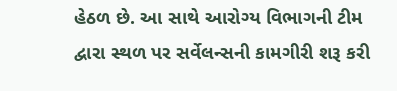હેઠળ છે. આ સાથે આરોગ્ય વિભાગની ટીમ દ્વારા સ્થળ પર સર્વેલન્સની કામગીરી શરૂ કરી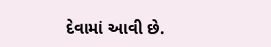દેવામાં આવી છે.